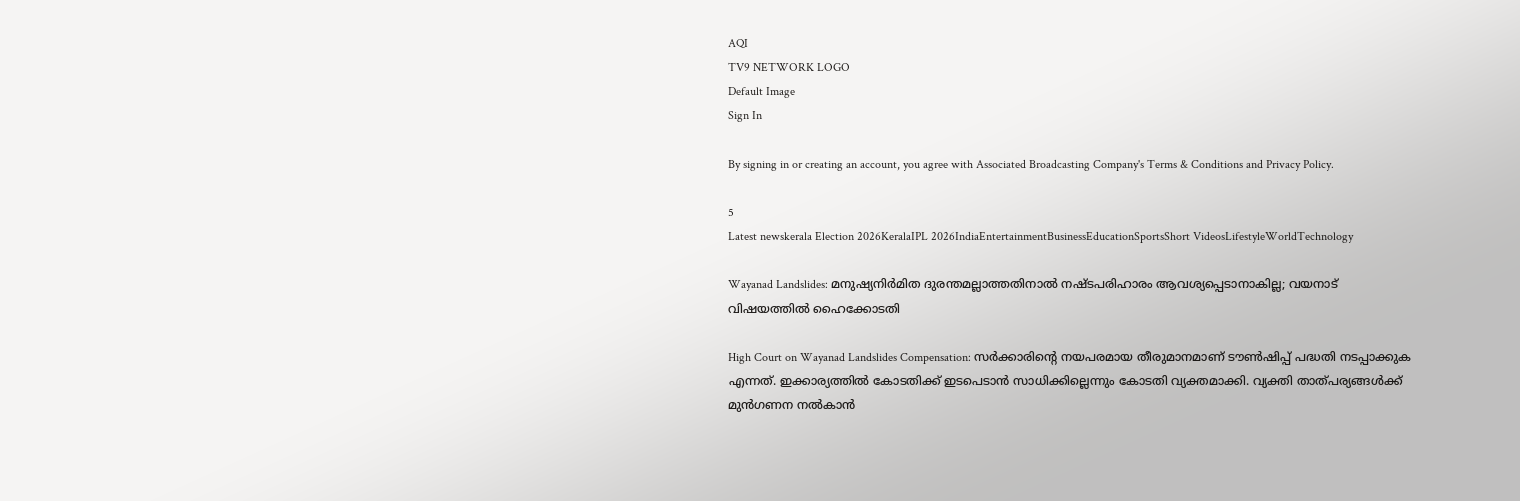AQI
TV9 NETWORK LOGO
Default Image
Sign In

By signing in or creating an account, you agree with Associated Broadcasting Company's Terms & Conditions and Privacy Policy.

5
Latest newskerala Election 2026KeralaIPL 2026IndiaEntertainmentBusinessEducationSportsShort VideosLifestyleWorldTechnology

Wayanad Landslides: മനുഷ്യനിര്‍മിത ദുരന്തമല്ലാത്തതിനാല്‍ നഷ്ടപരിഹാരം ആവശ്യപ്പെടാനാകില്ല; വയനാട് വിഷയത്തില്‍ ഹൈക്കോടതി

High Court on Wayanad Landslides Compensation: സര്‍ക്കാരിന്റെ നയപരമായ തീരുമാനമാണ് ടൗണ്‍ഷിപ്പ് പദ്ധതി നടപ്പാക്കുക എന്നത്. ഇക്കാര്യത്തില്‍ കോടതിക്ക് ഇടപെടാന്‍ സാധിക്കില്ലെന്നും കോടതി വ്യക്തമാക്കി. വ്യക്തി താത്പര്യങ്ങള്‍ക്ക് മുന്‍ഗണന നല്‍കാന്‍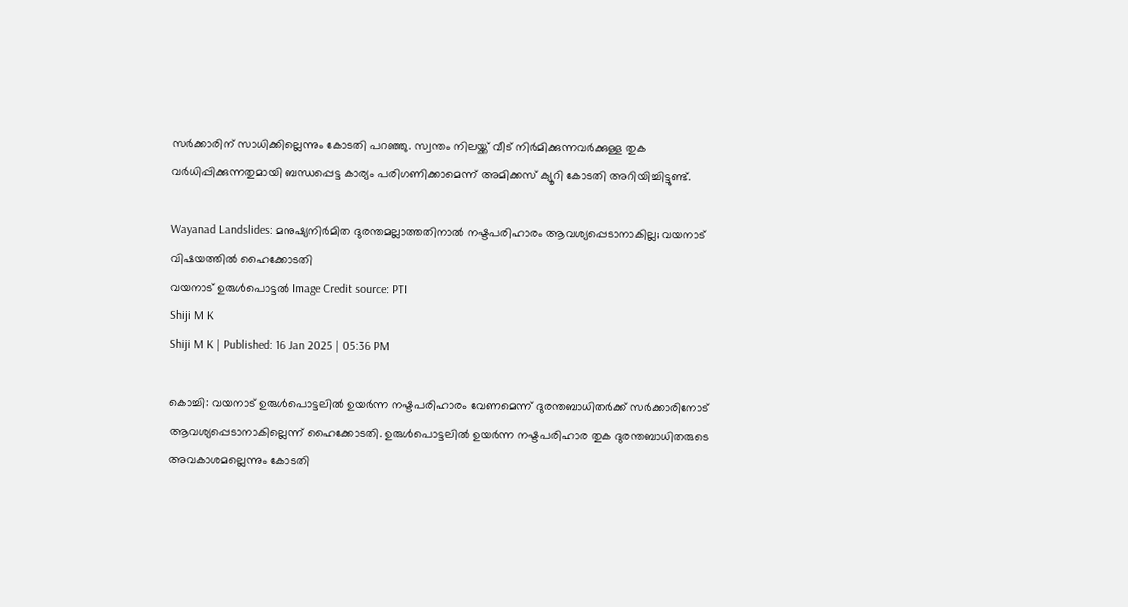സര്‍ക്കാരിന് സാധിക്കില്ലെന്നും കോടതി പറഞ്ഞു. സ്വന്തം നിലയ്ക്ക് വീട് നിര്‍മിക്കുന്നവര്‍ക്കുള്ള തുക വര്‍ധിപ്പിക്കുന്നതുമായി ബന്ധപ്പെട്ട കാര്യം പരിഗണിക്കാമെന്ന് അമിക്കസ് ക്യൂറി കോടതി അറിയിച്ചിട്ടുണ്ട്.

Wayanad Landslides: മനുഷ്യനിര്‍മിത ദുരന്തമല്ലാത്തതിനാല്‍ നഷ്ടപരിഹാരം ആവശ്യപ്പെടാനാകില്ല; വയനാട് വിഷയത്തില്‍ ഹൈക്കോടതി
വയനാട് ഉരുള്‍പൊട്ടല്‍ Image Credit source: PTI
Shiji M K
Shiji M K | Published: 16 Jan 2025 | 05:36 PM

കൊച്ചി: വയനാട് ഉരുള്‍പൊട്ടലില്‍ ഉയര്‍ന്ന നഷ്ടപരിഹാരം വേണമെന്ന് ദുരന്തബാധിതര്‍ക്ക് സര്‍ക്കാരിനോട് ആവശ്യപ്പെടാനാകില്ലെന്ന് ഹൈക്കോടതി. ഉരുള്‍പൊട്ടലില്‍ ഉയര്‍ന്ന നഷ്ടപരിഹാര തുക ദുരന്തബാധിതരുടെ അവകാശമല്ലെന്നും കോടതി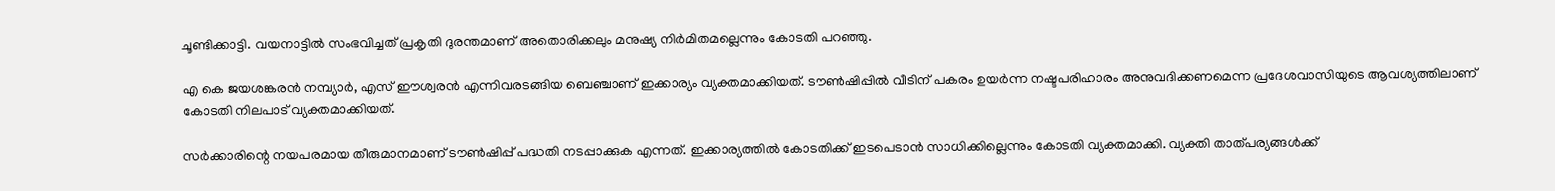ചൂണ്ടിക്കാട്ടി. വയനാട്ടില്‍ സംഭവിച്ചത് പ്രകൃതി ദുരന്തമാണ് അതൊരിക്കലും മനുഷ്യ നിര്‍മിതമല്ലെന്നും കോടതി പറഞ്ഞു.

എ കെ ജയശങ്കരന്‍ നമ്പ്യാര്‍, എസ് ഈശ്വരന്‍ എന്നിവരടങ്ങിയ ബെഞ്ചാണ് ഇക്കാര്യം വ്യക്തമാക്കിയത്. ടൗണ്‍ഷിപ്പില്‍ വീടിന് പകരം ഉയര്‍ന്ന നഷ്ടപരിഹാരം അനുവദിക്കണമെന്ന പ്രദേശവാസിയുടെ ആവശ്യത്തിലാണ് കോടതി നിലപാട് വ്യക്തമാക്കിയത്.

സര്‍ക്കാരിന്റെ നയപരമായ തീരുമാനമാണ് ടൗണ്‍ഷിപ്പ് പദ്ധതി നടപ്പാക്കുക എന്നത്. ഇക്കാര്യത്തില്‍ കോടതിക്ക് ഇടപെടാന്‍ സാധിക്കില്ലെന്നും കോടതി വ്യക്തമാക്കി. വ്യക്തി താത്പര്യങ്ങള്‍ക്ക്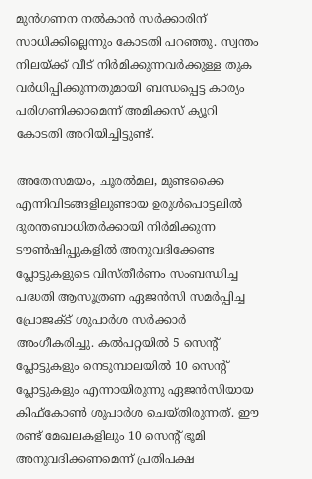മുന്‍ഗണന നല്‍കാന്‍ സര്‍ക്കാരിന് സാധിക്കില്ലെന്നും കോടതി പറഞ്ഞു. സ്വന്തം നിലയ്ക്ക് വീട് നിര്‍മിക്കുന്നവര്‍ക്കുള്ള തുക വര്‍ധിപ്പിക്കുന്നതുമായി ബന്ധപ്പെട്ട കാര്യം പരിഗണിക്കാമെന്ന് അമിക്കസ് ക്യൂറി കോടതി അറിയിച്ചിട്ടുണ്ട്.

അതേസമയം, ചൂരല്‍മല, മുണ്ടക്കൈ എന്നിവിടങ്ങളിലുണ്ടായ ഉരുള്‍പൊട്ടലില്‍ ദുരന്തബാധിതര്‍ക്കായി നിര്‍മിക്കുന്ന ടൗണ്‍ഷിപ്പുകളില്‍ അനുവദിക്കേണ്ട പ്ലോട്ടുകളുടെ വിസ്തീര്‍ണം സംബന്ധിച്ച പദ്ധതി ആസൂത്രണ ഏജന്‍സി സമര്‍പ്പിച്ച പ്രോജക്ട് ശുപാര്‍ശ സര്‍ക്കാര്‍ അംഗീകരിച്ചു. കല്‍പറ്റയില്‍ 5 സെന്റ് പ്ലോട്ടുകളും നെടുമ്പാലയില്‍ 10 സെന്റ് പ്ലോട്ടുകളും എന്നായിരുന്നു ഏജന്‍സിയായ കിഫ്‌കോണ്‍ ശുപാര്‍ശ ചെയ്തിരുന്നത്. ഈ രണ്ട് മേഖലകളിലും 10 സെന്റ് ഭൂമി അനുവദിക്കണമെന്ന് പ്രതിപക്ഷ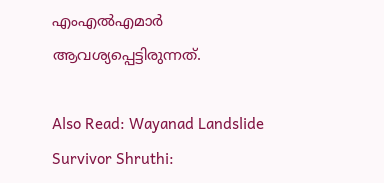എംഎല്‍എമാര്‍ ആവശ്യപ്പെട്ടിരുന്നത്.

Also Read: Wayanad Landslide Survivor Shruthi: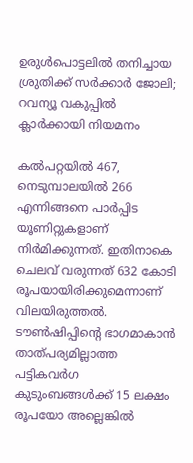ഉരുൾപൊട്ടലിൽ തനിച്ചായ ശ്രുതിക്ക് സർക്കാർ ജോലി; റവന്യൂ വകുപ്പിൽ ക്ലാർക്കായി നിയമനം

കല്‍പറ്റയില്‍ 467, നെടുമ്പാലയില്‍ 266 എന്നിങ്ങനെ പാര്‍പ്പിട യൂണിറ്റുകളാണ് നിര്‍മിക്കുന്നത്. ഇതിനാകെ ചെലവ് വരുന്നത് 632 കോടി രൂപയായിരിക്കുമെന്നാണ് വിലയിരുത്തല്‍. ടൗണ്‍ഷിപ്പിന്റെ ഭാഗമാകാന്‍ താത്പര്യമില്ലാത്ത പട്ടികവര്‍ഗ കുടുംബങ്ങള്‍ക്ക് 15 ലക്ഷം രൂപയോ അല്ലെങ്കില്‍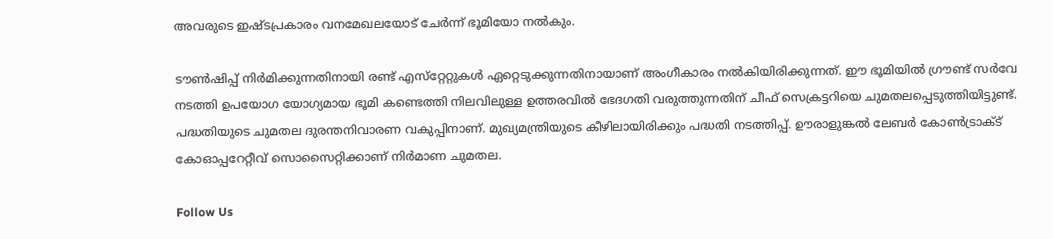അവരുടെ ഇഷ്ടപ്രകാരം വനമേഖലയോട് ചേര്‍ന്ന് ഭൂമിയോ നല്‍കും.

ടൗണ്‍ഷിപ്പ് നിര്‍മിക്കുന്നതിനായി രണ്ട് എസ്‌റ്റേറ്റുകള്‍ ഏറ്റെടുക്കുന്നതിനായാണ് അംഗീകാരം നല്‍കിയിരിക്കുന്നത്. ഈ ഭൂമിയില്‍ ഗ്രൗണ്ട് സര്‍വേ നടത്തി ഉപയോഗ യോഗ്യമായ ഭൂമി കണ്ടെത്തി നിലവിലുള്ള ഉത്തരവില്‍ ഭേദഗതി വരുത്തുന്നതിന് ചീഫ് സെക്രട്ടറിയെ ചുമതലപ്പെടുത്തിയിട്ടുണ്ട്. പദ്ധതിയുടെ ചുമതല ദുരന്തനിവാരണ വകുപ്പിനാണ്. മുഖ്യമന്ത്രിയുടെ കീഴിലായിരിക്കും പദ്ധതി നടത്തിപ്പ്. ഊരാളുങ്കല്‍ ലേബര്‍ കോണ്‍ട്രാക്ട് കോഓപ്പറേറ്റീവ് സൊസൈറ്റിക്കാണ് നിര്‍മാണ ചുമതല.

Follow Us